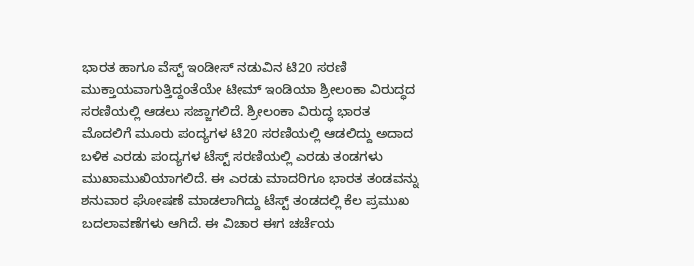ಭಾರತ ಹಾಗೂ ವೆಸ್ಟ್ ಇಂಡೀಸ್ ನಡುವಿನ ಟಿ20 ಸರಣಿ ಮುಕ್ತಾಯವಾಗುತ್ತಿದ್ದಂತೆಯೇ ಟೀಮ್ ಇಂಡಿಯಾ ಶ್ರೀಲಂಕಾ ವಿರುದ್ಧದ ಸರಣಿಯಲ್ಲಿ ಆಡಲು ಸಜ್ಜಾಗಲಿದೆ. ಶ್ರೀಲಂಕಾ ವಿರುದ್ಧ ಭಾರತ ಮೊದಲಿಗೆ ಮೂರು ಪಂದ್ಯಗಳ ಟಿ20 ಸರಣಿಯಲ್ಲಿ ಆಡಲಿದ್ದು ಅದಾದ ಬಳಿಕ ಎರಡು ಪಂದ್ಯಗಳ ಟೆಸ್ಟ್ ಸರಣಿಯಲ್ಲಿ ಎರಡು ತಂಡಗಳು ಮುಖಾಮುಖಿಯಾಗಲಿದೆ. ಈ ಎರಡು ಮಾದರಿಗೂ ಭಾರತ ತಂಡವನ್ನು ಶನುವಾರ ಘೋಷಣೆ ಮಾಡಲಾಗಿದ್ದು ಟೆಸ್ಟ್ ತಂಡದಲ್ಲಿ ಕೆಲ ಪ್ರಮುಖ ಬದಲಾವಣೆಗಳು ಆಗಿದೆ. ಈ ವಿಚಾರ ಈಗ ಚರ್ಚೆಯ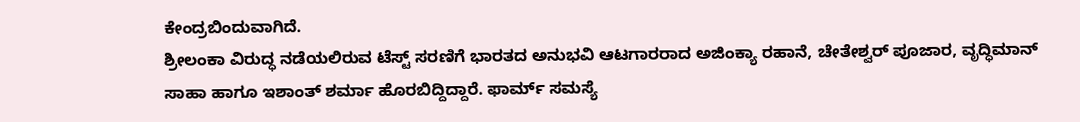ಕೇಂದ್ರಬಿಂದುವಾಗಿದೆ.
ಶ್ರೀಲಂಕಾ ವಿರುದ್ಧ ನಡೆಯಲಿರುವ ಟೆಸ್ಟ್ ಸರಣಿಗೆ ಭಾರತದ ಅನುಭವಿ ಆಟಗಾರರಾದ ಅಜಿಂಕ್ಯಾ ರಹಾನೆ, ಚೇತೇಶ್ವರ್ ಪೂಜಾರ, ವೃದ್ಧಿಮಾನ್ ಸಾಹಾ ಹಾಗೂ ಇಶಾಂತ್ ಶರ್ಮಾ ಹೊರಬಿದ್ದಿದ್ದಾರೆ. ಫಾರ್ಮ್ ಸಮಸ್ಯೆ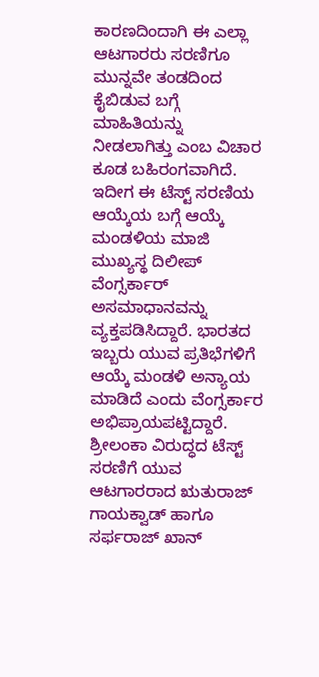ಕಾರಣದಿಂದಾಗಿ ಈ ಎಲ್ಲಾ ಆಟಗಾರರು ಸರಣಿಗೂ ಮುನ್ನವೇ ತಂಡದಿಂದ ಕೈಬಿಡುವ ಬಗ್ಗೆ ಮಾಹಿತಿಯನ್ನು ನೀಡಲಾಗಿತ್ತು ಎಂಬ ವಿಚಾರ ಕೂಡ ಬಹಿರಂಗವಾಗಿದೆ.
ಇದೀಗ ಈ ಟೆಸ್ಟ್ ಸರಣಿಯ ಆಯ್ಕೆಯ ಬಗ್ಗೆ ಆಯ್ಕೆ ಮಂಡಳಿಯ ಮಾಜಿ ಮುಖ್ಯಸ್ಥ ದಿಲೀಪ್ ವೆಂಗ್ಸರ್ಕಾರ್ ಅಸಮಾಧಾನವನ್ನು ವ್ಯಕ್ತಪಡಿಸಿದ್ದಾರೆ. ಭಾರತದ ಇಬ್ಬರು ಯುವ ಪ್ರತಿಭೆಗಳಿಗೆ ಆಯ್ಕೆ ಮಂಡಳಿ ಅನ್ಯಾಯ ಮಾಡಿದೆ ಎಂದು ವೆಂಗ್ಸರ್ಕಾರ ಅಭಿಪ್ರಾಯಪಟ್ಟಿದ್ದಾರೆ. ಶ್ರೀಲಂಕಾ ವಿರುದ್ಧದ ಟೆಸ್ಟ್ ಸರಣಿಗೆ ಯುವ ಆಟಗಾರರಾದ ಋತುರಾಜ್ ಗಾಯಕ್ವಾಡ್ ಹಾಗೂ ಸರ್ಫರಾಜ್ ಖಾನ್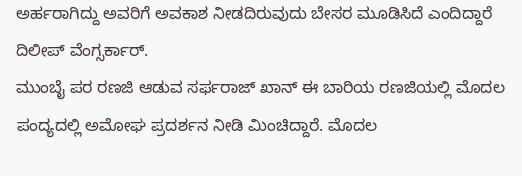ಅರ್ಹರಾಗಿದ್ದು ಅವರಿಗೆ ಅವಕಾಶ ನೀಡದಿರುವುದು ಬೇಸರ ಮೂಡಿಸಿದೆ ಎಂದಿದ್ದಾರೆ ದಿಲೀಪ್ ವೆಂಗ್ಸರ್ಕಾರ್.
ಮುಂಬೈ ಪರ ರಣಜಿ ಆಡುವ ಸರ್ಫರಾಜ್ ಖಾನ್ ಈ ಬಾರಿಯ ರಣಜಿಯಲ್ಲಿ ಮೊದಲ ಪಂದ್ಯದಲ್ಲಿ ಅಮೋಘ ಪ್ರದರ್ಶನ ನೀಡಿ ಮಿಂಚಿದ್ದಾರೆ. ಮೊದಲ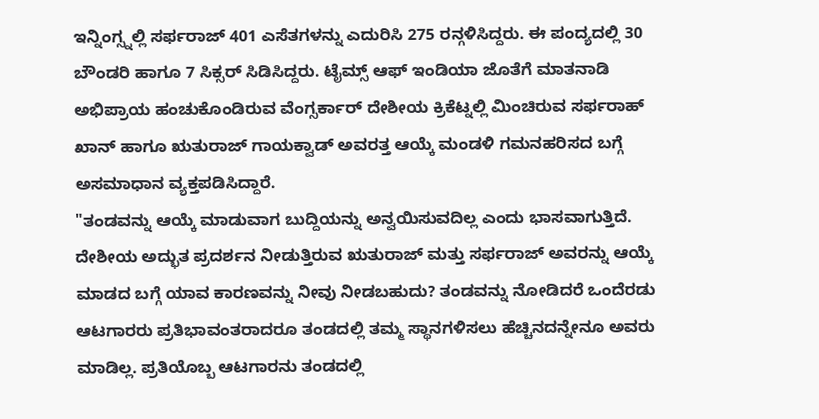ಇನ್ನಿಂಗ್ಸ್ನಲ್ಲಿ ಸರ್ಫರಾಜ್ 401 ಎಸೆತಗಳನ್ನು ಎದುರಿಸಿ 275 ರನ್ಗಳಿಸಿದ್ದರು. ಈ ಪಂದ್ಯದಲ್ಲಿ 30 ಬೌಂಡರಿ ಹಾಗೂ 7 ಸಿಕ್ಸರ್ ಸಿಡಿಸಿದ್ದರು. ಟೈಮ್ಸ್ ಆಫ್ ಇಂಡಿಯಾ ಜೊತೆಗೆ ಮಾತನಾಡಿ ಅಭಿಪ್ರಾಯ ಹಂಚುಕೊಂಡಿರುವ ವೆಂಗ್ಸರ್ಕಾರ್ ದೇಶೀಯ ಕ್ರಿಕೆಟ್ನಲ್ಲಿ ಮಿಂಚಿರುವ ಸರ್ಫರಾಹ್ ಖಾನ್ ಹಾಗೂ ಋತುರಾಜ್ ಗಾಯಕ್ವಾಡ್ ಅವರತ್ತ ಆಯ್ಕೆ ಮಂಡಳಿ ಗಮನಹರಿಸದ ಬಗ್ಗೆ ಅಸಮಾಧಾನ ವ್ಯಕ್ತಪಡಿಸಿದ್ದಾರೆ.
"ತಂಡವನ್ನು ಆಯ್ಕೆ ಮಾಡುವಾಗ ಬುದ್ದಿಯನ್ನು ಅನ್ವಯಿಸುವದಿಲ್ಲ ಎಂದು ಭಾಸವಾಗುತ್ತಿದೆ. ದೇಶೀಯ ಅದ್ಭುತ ಪ್ರದರ್ಶನ ನೀಡುತ್ತಿರುವ ಋತುರಾಜ್ ಮತ್ತು ಸರ್ಫರಾಜ್ ಅವರನ್ನು ಆಯ್ಕೆ ಮಾಡದ ಬಗ್ಗೆ ಯಾವ ಕಾರಣವನ್ನು ನೀವು ನೀಡಬಹುದು? ತಂಡವನ್ನು ನೋಡಿದರೆ ಒಂದೆರಡು ಆಟಗಾರರು ಪ್ರತಿಭಾವಂತರಾದರೂ ತಂಡದಲ್ಲಿ ತಮ್ಮ ಸ್ಥಾನಗಳಿಸಲು ಹೆಚ್ಚಿನದನ್ನೇನೂ ಅವರು ಮಾಡಿಲ್ಲ. ಪ್ರತಿಯೊಬ್ಬ ಆಟಗಾರನು ತಂಡದಲ್ಲಿ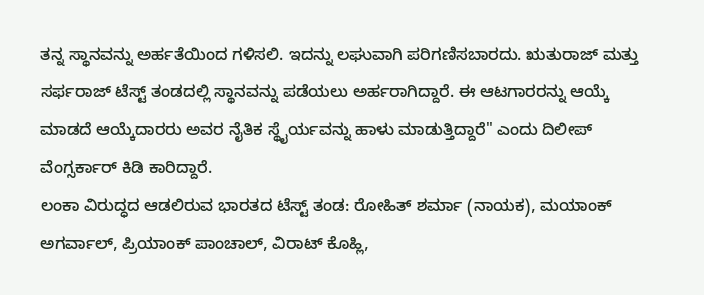ತನ್ನ ಸ್ಥಾನವನ್ನು ಅರ್ಹತೆಯಿಂದ ಗಳಿಸಲಿ. ಇದನ್ನು ಲಘುವಾಗಿ ಪರಿಗಣಿಸಬಾರದು. ಋತುರಾಜ್ ಮತ್ತು ಸರ್ಫರಾಜ್ ಟೆಸ್ಟ್ ತಂಡದಲ್ಲಿ ಸ್ಥಾನವನ್ನು ಪಡೆಯಲು ಅರ್ಹರಾಗಿದ್ದಾರೆ. ಈ ಆಟಗಾರರನ್ನು ಆಯ್ಕೆ ಮಾಡದೆ ಆಯ್ಕೆದಾರರು ಅವರ ನೈತಿಕ ಸ್ಥೈರ್ಯವನ್ನು ಹಾಳು ಮಾಡುತ್ತಿದ್ದಾರೆ" ಎಂದು ದಿಲೀಪ್ ವೆಂಗ್ಸರ್ಕಾರ್ ಕಿಡಿ ಕಾರಿದ್ದಾರೆ.
ಲಂಕಾ ವಿರುದ್ಧದ ಆಡಲಿರುವ ಭಾರತದ ಟೆಸ್ಟ್ ತಂಡ: ರೋಹಿತ್ ಶರ್ಮಾ (ನಾಯಕ), ಮಯಾಂಕ್ ಅಗರ್ವಾಲ್, ಪ್ರಿಯಾಂಕ್ ಪಾಂಚಾಲ್, ವಿರಾಟ್ ಕೊಹ್ಲಿ,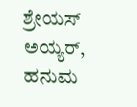ಶ್ರೇಯಸ್ ಅಯ್ಯರ್, ಹನುಮ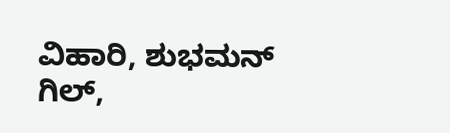ವಿಹಾರಿ, ಶುಭಮನ್ ಗಿಲ್,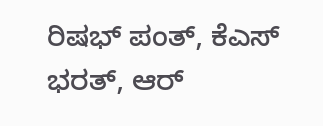ರಿಷಭ್ ಪಂತ್, ಕೆಎಸ್ ಭರತ್, ಆರ್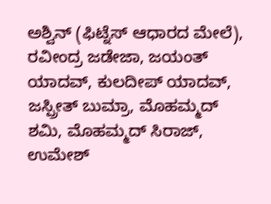ಅಶ್ವಿನ್ (ಫಿಟ್ನೆಸ್ ಆಧಾರದ ಮೇಲೆ), ರವೀಂದ್ರ ಜಡೇಜಾ, ಜಯಂತ್ ಯಾದವ್, ಕುಲದೀಪ್ ಯಾದವ್, ಜಸ್ಪ್ರೀತ್ ಬುಮ್ರಾ, ಮೊಹಮ್ಮದ್ ಶಮಿ, ಮೊಹಮ್ಮದ್ ಸಿರಾಜ್, ಉಮೇಶ್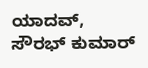ಯಾದವ್, ಸೌರಭ್ ಕುಮಾರ್